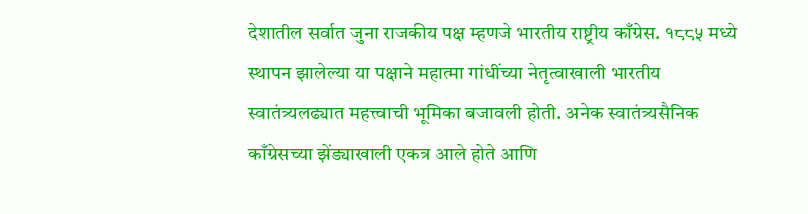देशातील सर्वात जुना राजकीय पक्ष म्हणजे भारतीय राष्ट्रीय काँग्रेस. १८८५ मध्ये स्थापन झालेल्या या पक्षाने महात्मा गांधींच्या नेतृत्वाखाली भारतीय स्वातंत्र्यलढ्यात महत्त्वाची भूमिका बजावली होती. अनेक स्वातंत्र्यसैनिक काँग्रेसच्या झेंड्याखाली एकत्र आले होते आणि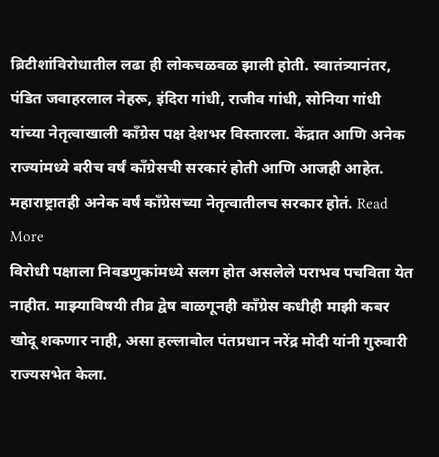ब्रिटीशांविरोधातील लढा ही लोकचळवळ झाली होती. स्वातंत्र्यानंतर, पंडित जवाहरलाल नेहरू, इंदिरा गांधी, राजीव गांधी, सोनिया गांधी यांच्या नेतृत्वाखाली काँग्रेस पक्ष देशभर विस्तारला. केंद्रात आणि अनेक राज्यांमध्ये बरीच वर्षं काँग्रेसची सरकारं होती आणि आजही आहेत. महाराष्ट्रातही अनेक वर्षं काँग्रेसच्या नेतृत्वातीलच सरकार होतं. Read More
विरोधी पक्षाला निवडणुकांमध्ये सलग होत असलेले पराभव पचविता येत नाहीत. माझ्याविषयी तीव्र द्वेष बाळगूनही काँग्रेस कधीही माझी कबर खोदू शकणार नाही, असा हल्लाबोल पंतप्रधान नरेंद्र मोदी यांनी गुरुवारी राज्यसभेत केला.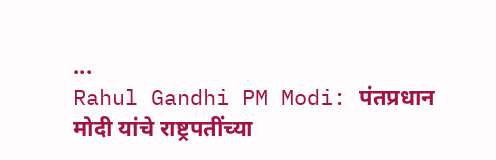...
Rahul Gandhi PM Modi: पंतप्रधान मोदी यांचे राष्ट्रपतींच्या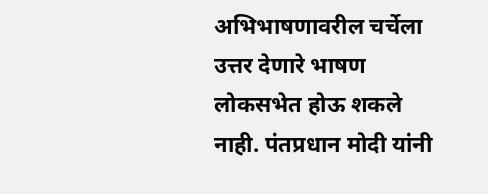अभिभाषणावरील चर्चेला उत्तर देणारे भाषण लोकसभेत होऊ शकले नाही. पंतप्रधान मोदी यांनी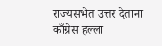राज्यसभेत उत्तर देताना काँग्रेस हल्ला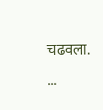चढवला. ...